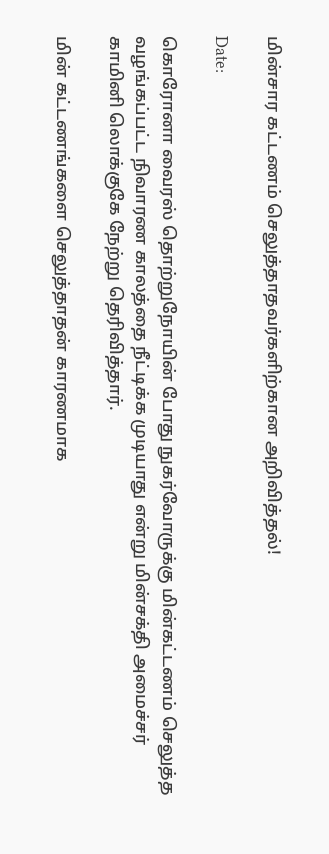மின்சார கட்டணம் செலுத்தாதவர்களிற்கான அறிவித்தல்!

Date:

கொரோனா வைரஸ் தொற்றுநோயின் போது நுகர்வோருக்கு மின்கட்டணம் செலுத்த வழங்கப்பட்ட நிவாரண காலத்தை நீட்டிக்க முடியாது என்று மின்சக்தி அமைச்சர் காமினி லொக்குகே நேற்று தெரிவித்தார்.

மின் கட்டணங்களை செலுத்தாதன் காரணமாக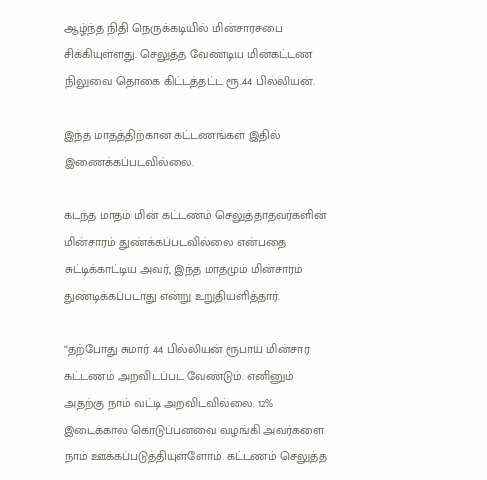ஆழ்ந்த நிதி நெருக்கடியில் மின்சாரசபை சிக்கியுள்ளது. செலுத்த வேண்டிய மின்கட்டண நிலுவை தொகை கிட்டத்தட்ட ரூ.44 பில்லியன்.

இந்த மாதத்திற்கான கட்டணங்கள் இதில் இணைக்கப்படவில்லை.

கடந்த மாதம் மின் கட்டணம் செலுத்தாதவர்களின் மின்சாரம் துண்க்கப்படவில்லை என்பதை சுட்டிக்காட்டிய அவர், இந்த மாதமும் மின்சாரம் துண்டிக்கப்படாது என்று உறுதியளித்தார்.

“தற்போது சுமார் 44 பில்லியன் ரூபாய் மின்சார கட்டணம் அறவிடப்பட வேண்டும். எனினும் அதற்கு நாம் வட்டி அறவிடவில்லை. 12% இடைக்கால கொடுப்பனவை வழங்கி அவர்களை நாம் ஊக்கப்படுத்தியுள்ளோம். கட்டணம் செலுத்த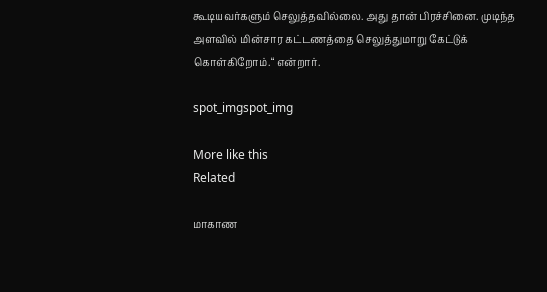கூடியவர்களும் செலுத்தவில்லை. அது தான் பிரச்சினை. முடிந்த அளவில் மின்சார கட்டணத்தை செலுத்துமாறு கேட்டுக் கொள்கிறோம்.“ என்றார்.

spot_imgspot_img

More like this
Related

மாகாண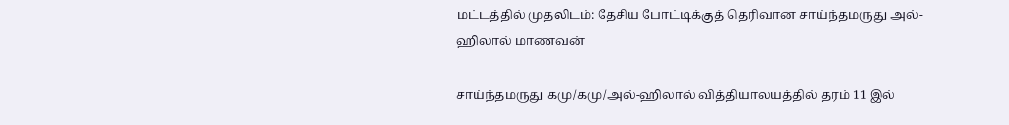மட்டத்தில் முதலிடம்: தேசிய போட்டிக்குத் தெரிவான சாய்ந்தமருது அல்-ஹிலால் மாணவன்

சாய்ந்தமருது கமு/கமு/அல்-ஹிலால் வித்தியாலயத்தில் தரம் 11 இல்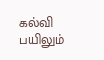கல்வி பயிலும்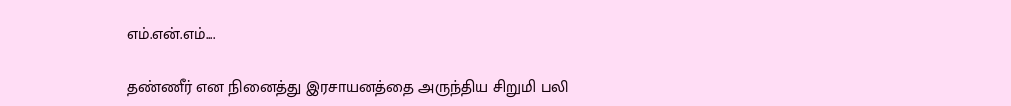எம்.என்.எம்....

தண்ணீர் என நினைத்து இரசாயனத்தை அருந்திய சிறுமி பலி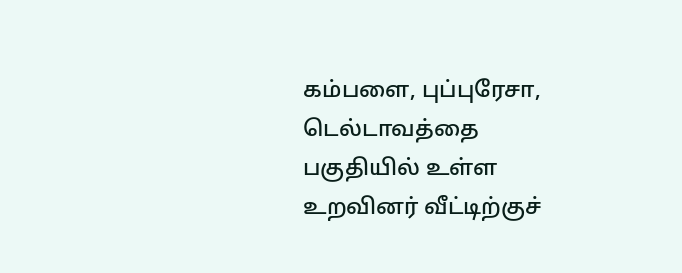கம்பளை, புப்புரேசா, டெல்டாவத்தை பகுதியில் உள்ள உறவினர் வீட்டிற்குச்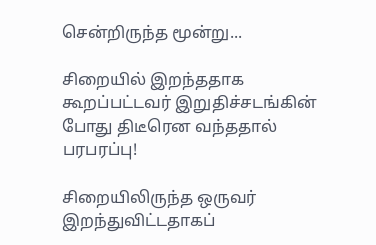சென்றிருந்த மூன்று...

சிறையில் இறந்ததாக கூறப்பட்டவர் இறுதிச்சடங்கின் போது திடீரென வந்ததால் பரபரப்பு!

சிறையிலிருந்த ஒருவர் இறந்துவிட்டதாகப்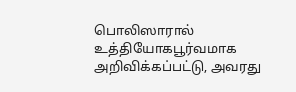பொலிஸாரால் உத்தியோகபூர்வமாக அறிவிக்கப்பட்டு, அவரது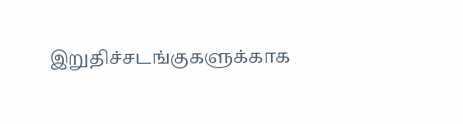இறுதிச்சடங்குகளுக்காக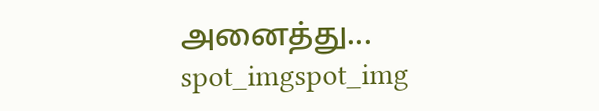அனைத்து...
spot_imgspot_img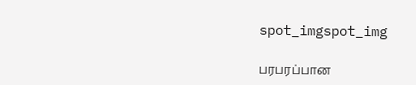spot_imgspot_img

பரபரப்பான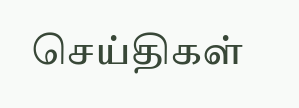செய்திகள்